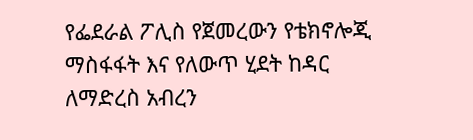የፌደራል ፖሊስ የጀመረውን የቴክኖሎጂ ማስፋፋት እና የለውጥ ሂደት ከዳር ለማድረስ አብረን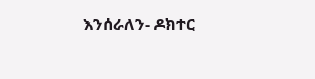እንሰራለን- ዶክተር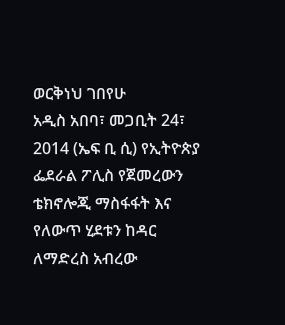ወርቅነህ ገበየሁ
አዲስ አበባ፣ መጋቢት 24፣ 2014 (ኤፍ ቢ ሲ) የኢትዮጵያ ፌደራል ፖሊስ የጀመረውን ቴክኖሎጂ ማስፋፋት እና የለውጥ ሂደቱን ከዳር ለማድረስ አብረው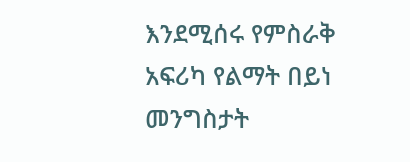እንደሚሰሩ የምስራቅ አፍሪካ የልማት በይነ መንግስታት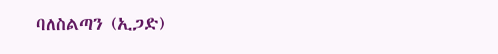ባለስልጣን (ኢጋድ)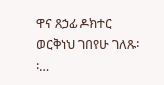ዋና ጸኃፊ ዶክተር ወርቅነህ ገበየሁ ገለጹ፡፡…